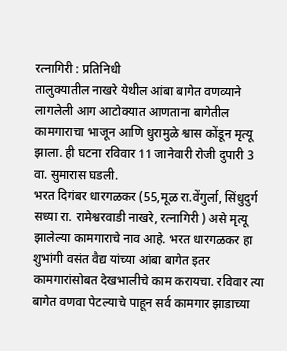रत्नागिरी : प्रतिनिधी
तालुक्यातील नाखरे येथील आंबा बागेत वणव्याने लागलेली आग आटोक्यात आणताना बागेतील कामगाराचा भाजून आणि धुरामुळे श्वास कोंडून मृत्यू झाला. ही घटना रविवार 11 जानेवारी रोजी दुपारी 3 वा. सुमारास घडली.
भरत दिगंबर धारगळकर (55,मूळ रा.वेंगुर्ला, सिंधुदुर्ग सध्या रा. रामेश्वरवाडी नाखरे, रत्नागिरी ) असे मृत्यू झालेल्या कामगाराचे नाव आहे. भरत धारगळकर हा शुभांगी वसंत वैद्य यांच्या आंबा बागेत इतर कामगारांसोबत देखभालीचे काम करायचा. रविवार त्या बागेत वणवा पेटल्याचे पाहून सर्व कामगार झाडाच्या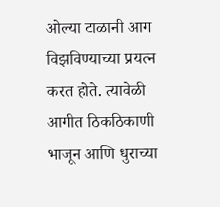ओल्या टाळानी आग विझविण्याच्या प्रयत्न करत होते. त्यावेळी आगीत ठिकठिकाणी भाजून आणि धुराच्या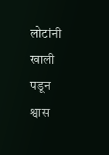लोटांनी खाली पडून श्वास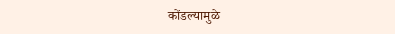कोंडल्यामुळे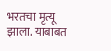भरतचा मृत्यू झाला. याबाबत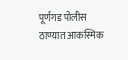पूर्णगड पोलीस ठाण्यात आकस्मिक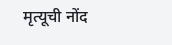मृत्यूची नोंद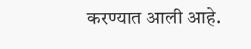करण्यात आली आहे.